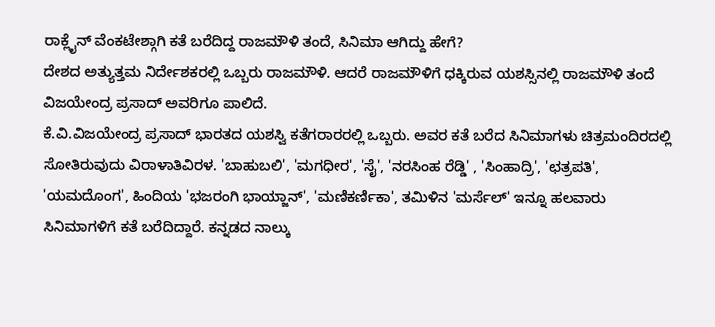ರಾಕ್ಲೈನ್ ವೆಂಕಟೇಶ್ಗಾಗಿ ಕತೆ ಬರೆದಿದ್ದ ರಾಜಮೌಳಿ ತಂದೆ, ಸಿನಿಮಾ ಆಗಿದ್ದು ಹೇಗೆ?
ದೇಶದ ಅತ್ಯುತ್ತಮ ನಿರ್ದೇಶಕರಲ್ಲಿ ಒಬ್ಬರು ರಾಜಮೌಳಿ. ಆದರೆ ರಾಜಮೌಳಿಗೆ ಧಕ್ಕಿರುವ ಯಶಸ್ಸಿನಲ್ಲಿ ರಾಜಮೌಳಿ ತಂದೆ ವಿಜಯೇಂದ್ರ ಪ್ರಸಾದ್ ಅವರಿಗೂ ಪಾಲಿದೆ.
ಕೆ.ವಿ.ವಿಜಯೇಂದ್ರ ಪ್ರಸಾದ್ ಭಾರತದ ಯಶಸ್ವಿ ಕತೆಗರಾರರಲ್ಲಿ ಒಬ್ಬರು. ಅವರ ಕತೆ ಬರೆದ ಸಿನಿಮಾಗಳು ಚಿತ್ರಮಂದಿರದಲ್ಲಿ ಸೋತಿರುವುದು ವಿರಾಳಾತಿವಿರಳ. 'ಬಾಹುಬಲಿ', 'ಮಗಧೀರ', 'ಸೈ', 'ನರಸಿಂಹ ರೆಡ್ಡಿ' , 'ಸಿಂಹಾದ್ರಿ', 'ಛತ್ರಪತಿ', 'ಯಮದೊಂಗ', ಹಿಂದಿಯ 'ಭಜರಂಗಿ ಭಾಯ್ಜಾನ್', 'ಮಣಿಕರ್ಣಿಕಾ', ತಮಿಳಿನ 'ಮರ್ಸೆಲ್' ಇನ್ನೂ ಹಲವಾರು ಸಿನಿಮಾಗಳಿಗೆ ಕತೆ ಬರೆದಿದ್ದಾರೆ. ಕನ್ನಡದ ನಾಲ್ಕು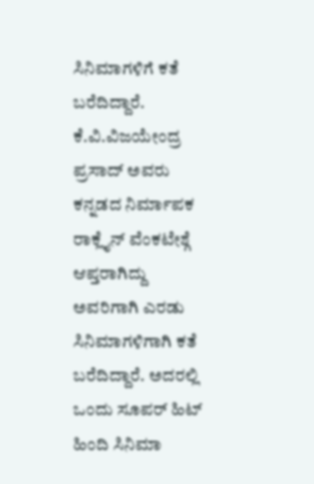ಸಿನಿಮಾಗಳಿಗೆ ಕತೆ ಬರೆದಿದ್ದಾರೆ.
ಕೆ.ವಿ.ವಿಜಯೇಂದ್ರ ಪ್ರಸಾದ್ ಅವರು ಕನ್ನಡದ ನಿರ್ಮಾಪಕ ರಾಕ್ಲೈನ್ ವೆಂಕಟೇಶ್ಗೆ ಆಪ್ತರಾಗಿದ್ದು ಅವರಿಗಾಗಿ ಎರಡು ಸಿನಿಮಾಗಳಿಗಾಗಿ ಕತೆ ಬರೆದಿದ್ದಾರೆ. ಅದರಲ್ಲಿ ಒಂದು ಸೂಪರ್ ಹಿಟ್ ಹಿಂದಿ ಸಿನಿಮಾ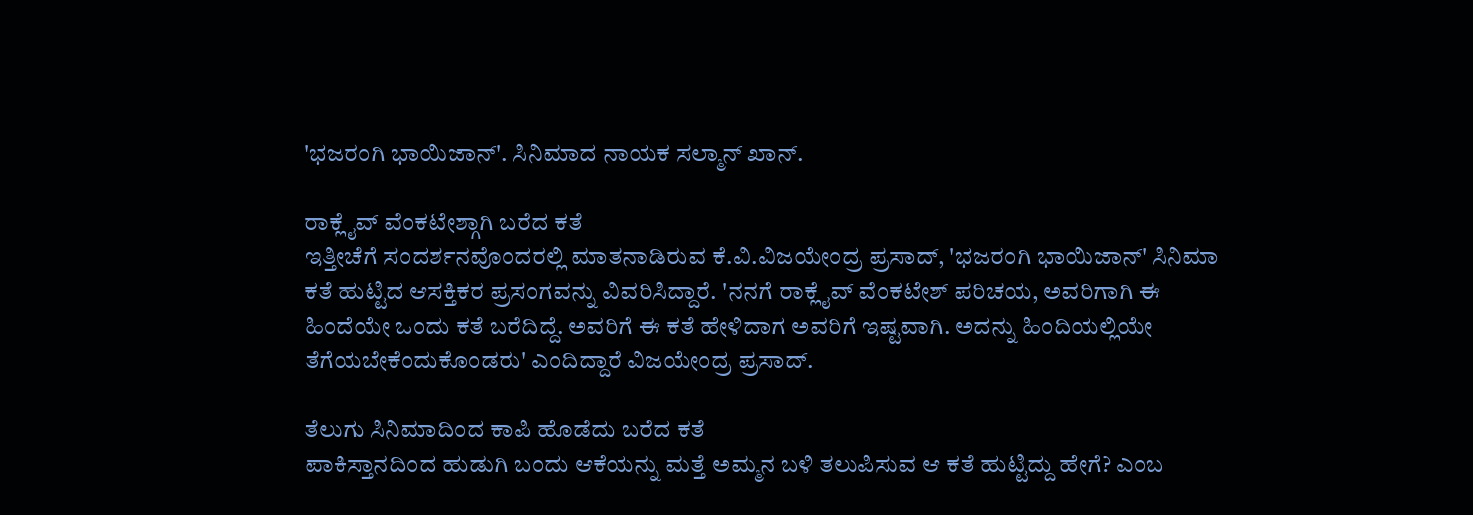'ಭಜರಂಗಿ ಭಾಯಿಜಾನ್'. ಸಿನಿಮಾದ ನಾಯಕ ಸಲ್ಮಾನ್ ಖಾನ್.

ರಾಕ್ಲೈವ್ ವೆಂಕಟೇಶ್ಗಾಗಿ ಬರೆದ ಕತೆ
ಇತ್ತೀಚೆಗೆ ಸಂದರ್ಶನವೊಂದರಲ್ಲಿ ಮಾತನಾಡಿರುವ ಕೆ.ವಿ.ವಿಜಯೇಂದ್ರ ಪ್ರಸಾದ್, 'ಭಜರಂಗಿ ಭಾಯಿಜಾನ್' ಸಿನಿಮಾ ಕತೆ ಹುಟ್ಟಿದ ಆಸಕ್ತಿಕರ ಪ್ರಸಂಗವನ್ನು ವಿವರಿಸಿದ್ದಾರೆ. 'ನನಗೆ ರಾಕ್ಲೈವ್ ವೆಂಕಟೇಶ್ ಪರಿಚಯ, ಅವರಿಗಾಗಿ ಈ ಹಿಂದೆಯೇ ಒಂದು ಕತೆ ಬರೆದಿದ್ದೆ. ಅವರಿಗೆ ಈ ಕತೆ ಹೇಳಿದಾಗ ಅವರಿಗೆ ಇಷ್ಟವಾಗಿ. ಅದನ್ನು ಹಿಂದಿಯಲ್ಲಿಯೇ ತೆಗೆಯಬೇಕೆಂದುಕೊಂಡರು' ಎಂದಿದ್ದಾರೆ ವಿಜಯೇಂದ್ರ ಪ್ರಸಾದ್.

ತೆಲುಗು ಸಿನಿಮಾದಿಂದ ಕಾಪಿ ಹೊಡೆದು ಬರೆದ ಕತೆ
ಪಾಕಿಸ್ತಾನದಿಂದ ಹುಡುಗಿ ಬಂದು ಆಕೆಯನ್ನು ಮತ್ತೆ ಅಮ್ಮನ ಬಳಿ ತಲುಪಿಸುವ ಆ ಕತೆ ಹುಟ್ಟಿದ್ದು ಹೇಗೆ? ಎಂಬ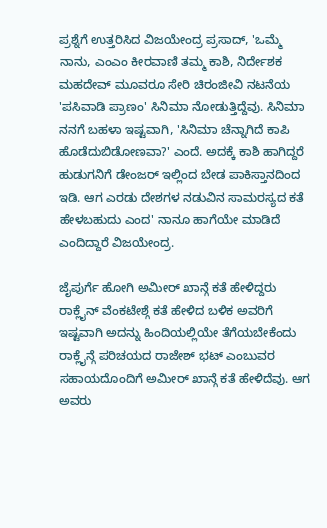ಪ್ರಶ್ನೆಗೆ ಉತ್ತರಿಸಿದ ವಿಜಯೇಂದ್ರ ಪ್ರಸಾದ್, 'ಒಮ್ಮೆ ನಾನು, ಎಂಎಂ ಕೀರವಾಣಿ ತಮ್ಮ ಕಾಶಿ, ನಿರ್ದೇಶಕ ಮಹದೇವ್ ಮೂವರೂ ಸೇರಿ ಚಿರಂಜೀವಿ ನಟನೆಯ 'ಪಸಿವಾಡಿ ಪ್ರಾಣಂ' ಸಿನಿಮಾ ನೋಡುತ್ತಿದ್ದೆವು. ಸಿನಿಮಾ ನನಗೆ ಬಹಳಾ ಇಷ್ಟವಾಗಿ, 'ಸಿನಿಮಾ ಚೆನ್ನಾಗಿದೆ ಕಾಪಿ ಹೊಡೆದುಬಿಡೋಣವಾ?' ಎಂದೆ. ಅದಕ್ಕೆ ಕಾಶಿ ಹಾಗಿದ್ದರೆ ಹುಡುಗನಿಗೆ ಡೇಂಜರ್ ಇಲ್ಲಿಂದ ಬೇಡ ಪಾಕಿಸ್ತಾನದಿಂದ ಇಡಿ. ಆಗ ಎರಡು ದೇಶಗಳ ನಡುವಿನ ಸಾಮರಸ್ಯದ ಕತೆ ಹೇಳಬಹುದು ಎಂದ' ನಾನೂ ಹಾಗೆಯೇ ಮಾಡಿದೆ ಎಂದಿದ್ದಾರೆ ವಿಜಯೇಂದ್ರ.

ಜೈಪುರ್ಗೆ ಹೋಗಿ ಅಮೀರ್ ಖಾನ್ಗೆ ಕತೆ ಹೇಳಿದ್ದರು
ರಾಕ್ಲೈನ್ ವೆಂಕಟೇಶ್ಗೆ ಕತೆ ಹೇಳಿದ ಬಳಿಕ ಅವರಿಗೆ ಇಷ್ಟವಾಗಿ ಅದನ್ನು ಹಿಂದಿಯಲ್ಲಿಯೇ ತೆಗೆಯಬೇಕೆಂದು ರಾಕ್ಲೈನ್ಗೆ ಪರಿಚಯದ ರಾಜೇಶ್ ಭಟ್ ಎಂಬುವರ ಸಹಾಯದೊಂದಿಗೆ ಅಮೀರ್ ಖಾನ್ಗೆ ಕತೆ ಹೇಳಿದೆವು. ಆಗ ಅವರು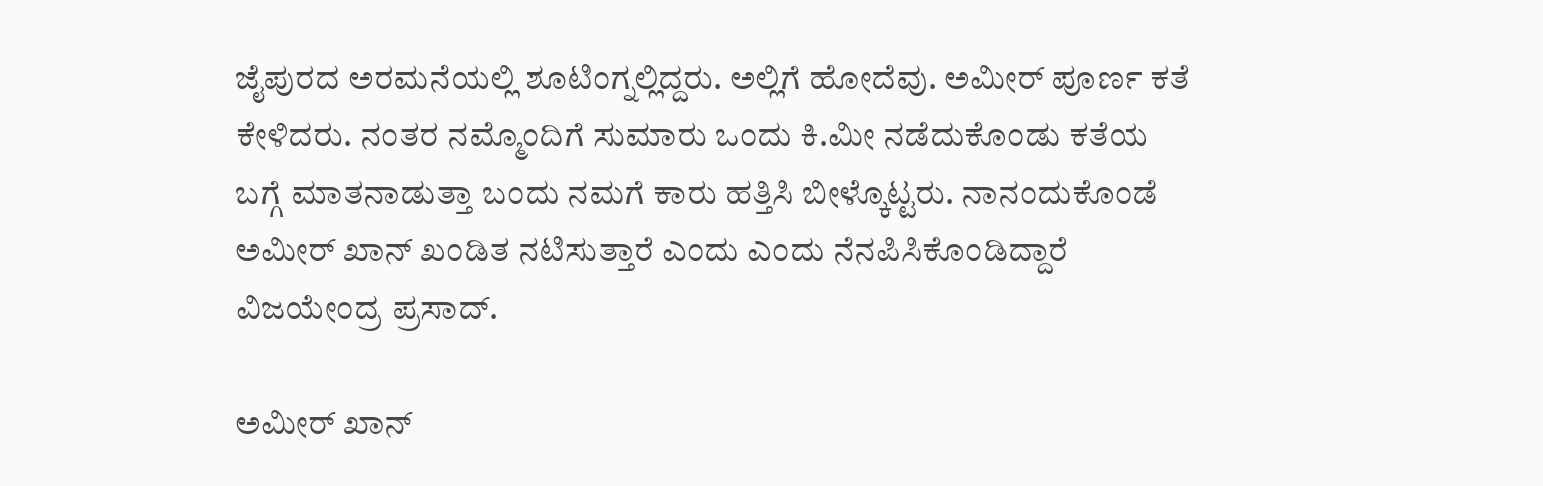ಜೈಪುರದ ಅರಮನೆಯಲ್ಲಿ ಶೂಟಿಂಗ್ನಲ್ಲಿದ್ದರು. ಅಲ್ಲಿಗೆ ಹೋದೆವು. ಅಮೀರ್ ಪೂರ್ಣ ಕತೆ ಕೇಳಿದರು. ನಂತರ ನಮ್ಮೊಂದಿಗೆ ಸುಮಾರು ಒಂದು ಕಿ.ಮೀ ನಡೆದುಕೊಂಡು ಕತೆಯ ಬಗ್ಗೆ ಮಾತನಾಡುತ್ತಾ ಬಂದು ನಮಗೆ ಕಾರು ಹತ್ತಿಸಿ ಬೀಳ್ಕೊಟ್ಟರು. ನಾನಂದುಕೊಂಡೆ ಅಮೀರ್ ಖಾನ್ ಖಂಡಿತ ನಟಿಸುತ್ತಾರೆ ಎಂದು ಎಂದು ನೆನಪಿಸಿಕೊಂಡಿದ್ದಾರೆ ವಿಜಯೇಂದ್ರ ಪ್ರಸಾದ್.

ಅಮೀರ್ ಖಾನ್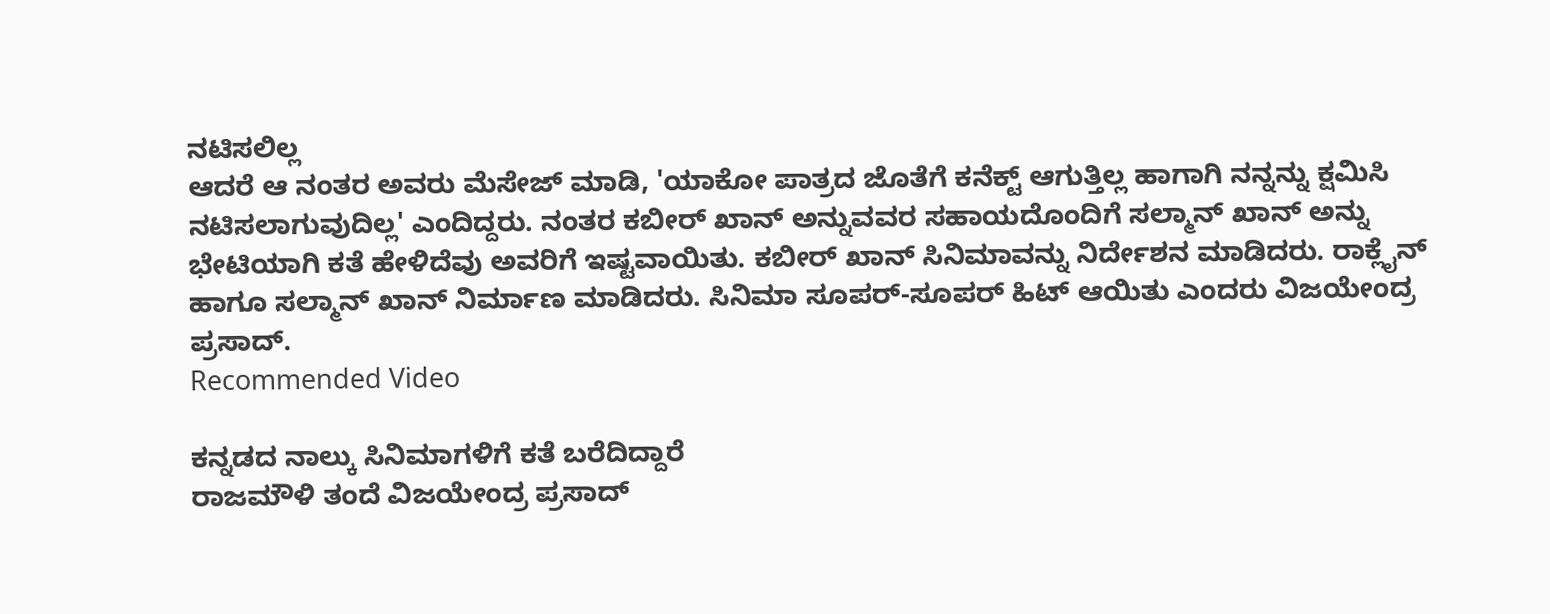ನಟಿಸಲಿಲ್ಲ
ಆದರೆ ಆ ನಂತರ ಅವರು ಮೆಸೇಜ್ ಮಾಡಿ, 'ಯಾಕೋ ಪಾತ್ರದ ಜೊತೆಗೆ ಕನೆಕ್ಟ್ ಆಗುತ್ತಿಲ್ಲ ಹಾಗಾಗಿ ನನ್ನನ್ನು ಕ್ಷಮಿಸಿ ನಟಿಸಲಾಗುವುದಿಲ್ಲ' ಎಂದಿದ್ದರು. ನಂತರ ಕಬೀರ್ ಖಾನ್ ಅನ್ನುವವರ ಸಹಾಯದೊಂದಿಗೆ ಸಲ್ಮಾನ್ ಖಾನ್ ಅನ್ನು ಭೇಟಿಯಾಗಿ ಕತೆ ಹೇಳಿದೆವು ಅವರಿಗೆ ಇಷ್ಟವಾಯಿತು. ಕಬೀರ್ ಖಾನ್ ಸಿನಿಮಾವನ್ನು ನಿರ್ದೇಶನ ಮಾಡಿದರು. ರಾಕ್ಲೈನ್ ಹಾಗೂ ಸಲ್ಮಾನ್ ಖಾನ್ ನಿರ್ಮಾಣ ಮಾಡಿದರು. ಸಿನಿಮಾ ಸೂಪರ್-ಸೂಪರ್ ಹಿಟ್ ಆಯಿತು ಎಂದರು ವಿಜಯೇಂದ್ರ ಪ್ರಸಾದ್.
Recommended Video

ಕನ್ನಡದ ನಾಲ್ಕು ಸಿನಿಮಾಗಳಿಗೆ ಕತೆ ಬರೆದಿದ್ದಾರೆ
ರಾಜಮೌಳಿ ತಂದೆ ವಿಜಯೇಂದ್ರ ಪ್ರಸಾದ್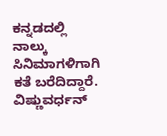ಕನ್ನಡದಲ್ಲಿ ನಾಲ್ಕು ಸಿನಿಮಾಗಳಿಗಾಗಿ ಕತೆ ಬರೆದಿದ್ದಾರೆ. ವಿಷ್ಣುವರ್ಧನ್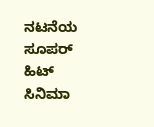ನಟನೆಯ ಸೂಪರ್ ಹಿಟ್ ಸಿನಿಮಾ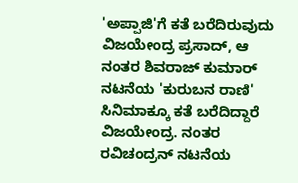'ಅಪ್ಪಾಜಿ'ಗೆ ಕತೆ ಬರೆದಿರುವುದು ವಿಜಯೇಂದ್ರ ಪ್ರಸಾದ್, ಆ ನಂತರ ಶಿವರಾಜ್ ಕುಮಾರ್ ನಟನೆಯ 'ಕುರುಬನ ರಾಣಿ' ಸಿನಿಮಾಕ್ಕೂ ಕತೆ ಬರೆದಿದ್ದಾರೆ ವಿಜಯೇಂದ್ರ. ನಂತರ ರವಿಚಂದ್ರನ್ ನಟನೆಯ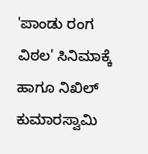'ಪಾಂಡು ರಂಗ ವಿಠಲ' ಸಿನಿಮಾಕ್ಕೆ ಹಾಗೂ ನಿಖಿಲ್ ಕುಮಾರಸ್ವಾಮಿ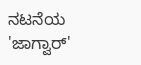ನಟನೆಯ 'ಜಾಗ್ವಾರ್'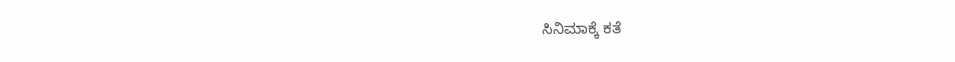ಸಿನಿಮಾಕ್ಕೆ ಕತೆ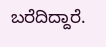ಬರೆದಿದ್ದಾರೆ.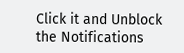Click it and Unblock the Notifications